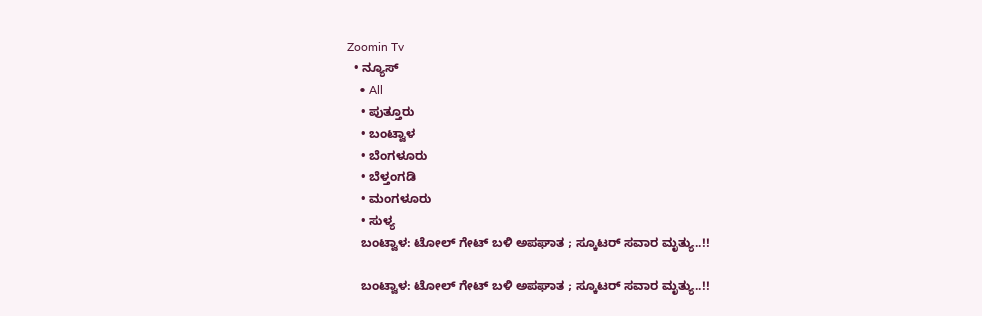Zoomin Tv
  • ನ್ಯೂಸ್
    • All
    • ಪುತ್ತೂರು
    • ಬಂಟ್ವಾಳ
    • ಬೆಂಗಳೂರು
    • ಬೆಳ್ತಂಗಡಿ
    • ಮಂಗಳೂರು
    • ಸುಳ್ಯ
    ಬಂಟ್ವಾಳ: ಟೋಲ್ ಗೇಟ್ ಬಳಿ ಅಪಘಾತ ; ಸ್ಕೂಟರ್ ಸವಾರ ಮೃತ್ಯು..!!

    ಬಂಟ್ವಾಳ: ಟೋಲ್ ಗೇಟ್ ಬಳಿ ಅಪಘಾತ ; ಸ್ಕೂಟರ್ ಸವಾರ ಮೃತ್ಯು..!!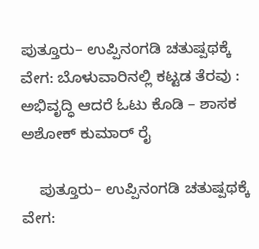ಪುತ್ತೂರು– ಉಪ್ಪಿನಂಗಡಿ ಚತುಷ್ಪಥಕ್ಕೆ ವೇಗ: ಬೊಳುವಾರಿನಲ್ಲಿ ಕಟ್ಟಡ ತೆರವು : ಅಭಿವೃದ್ಧಿ ಆದರೆ ಓಟು ಕೊಡಿ – ಶಾಸಕ ಅಶೋಕ್ ಕುಮಾರ್ ರೈ

    ಪುತ್ತೂರು– ಉಪ್ಪಿನಂಗಡಿ ಚತುಷ್ಪಥಕ್ಕೆ ವೇಗ: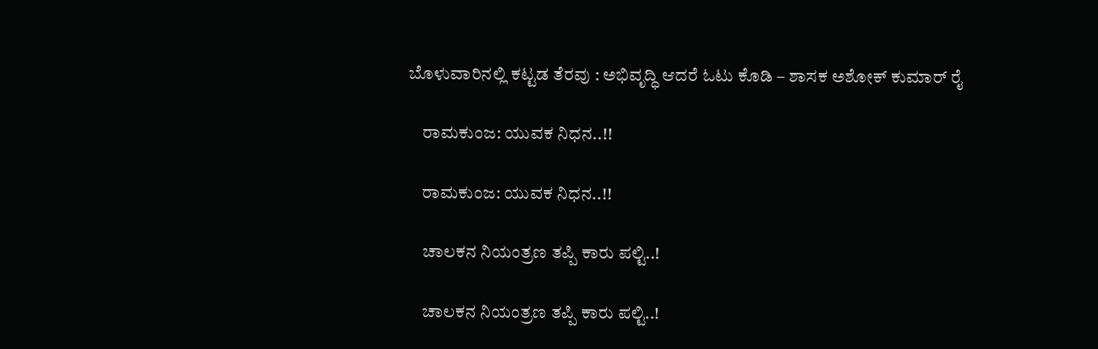ಬೊಳುವಾರಿನಲ್ಲಿ ಕಟ್ಟಡ ತೆರವು : ಅಭಿವೃದ್ಧಿ ಆದರೆ ಓಟು ಕೊಡಿ – ಶಾಸಕ ಅಶೋಕ್ ಕುಮಾರ್ ರೈ

    ರಾಮಕುಂಜ: ಯುವಕ ನಿಧನ..!!

    ರಾಮಕುಂಜ: ಯುವಕ ನಿಧನ..!!

    ಚಾಲಕನ ನಿಯಂತ್ರಣ ತಪ್ಪಿ ಕಾರು ಪಲ್ಟಿ..!

    ಚಾಲಕನ ನಿಯಂತ್ರಣ ತಪ್ಪಿ ಕಾರು ಪಲ್ಟಿ..!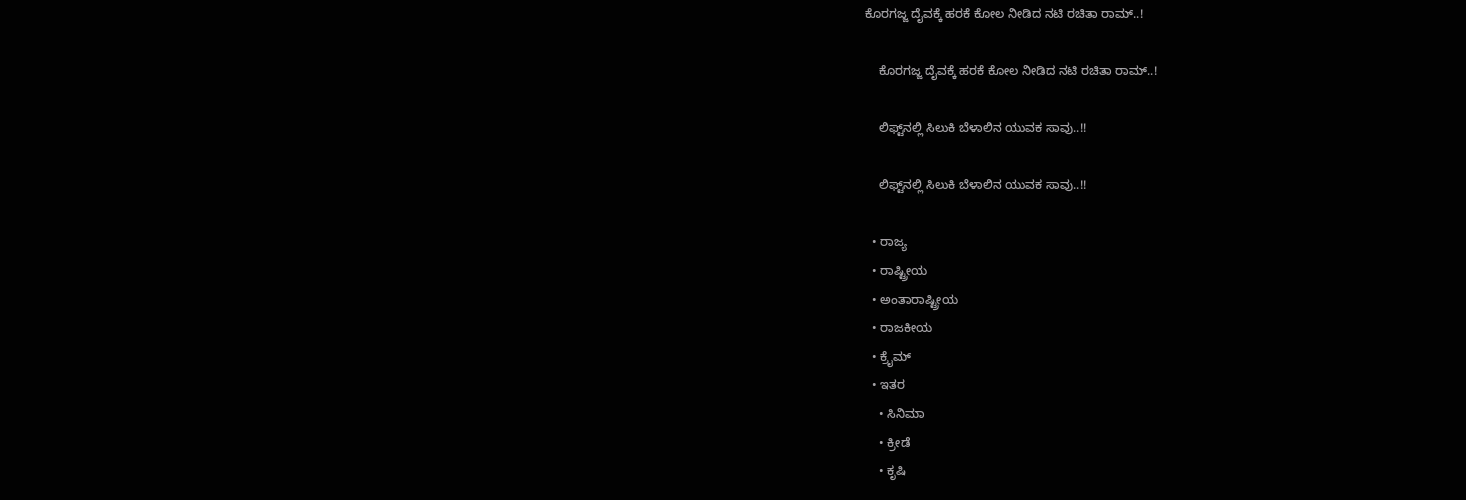ಕೊರಗಜ್ಜ ದೈವಕ್ಕೆ ಹರಕೆ ಕೋಲ ನೀಡಿದ ನಟಿ ರಚಿತಾ ರಾಮ್..!

    ಕೊರಗಜ್ಜ ದೈವಕ್ಕೆ ಹರಕೆ ಕೋಲ ನೀಡಿದ ನಟಿ ರಚಿತಾ ರಾಮ್..!

    ಲಿಫ್ಟ್‌ನಲ್ಲಿ ಸಿಲುಕಿ ಬೆಳಾಲಿನ ಯುವಕ ಸಾವು..!!

    ಲಿಫ್ಟ್‌ನಲ್ಲಿ ಸಿಲುಕಿ ಬೆಳಾಲಿನ ಯುವಕ ಸಾವು..!!

  • ರಾಜ್ಯ
  • ರಾಷ್ಟ್ರೀಯ
  • ಅಂತಾರಾಷ್ಟ್ರೀಯ
  • ರಾಜಕೀಯ
  • ಕ್ರೈಮ್
  • ಇತರ
    • ಸಿನಿಮಾ
    • ಕ್ರೀಡೆ
    • ಕೃಷಿ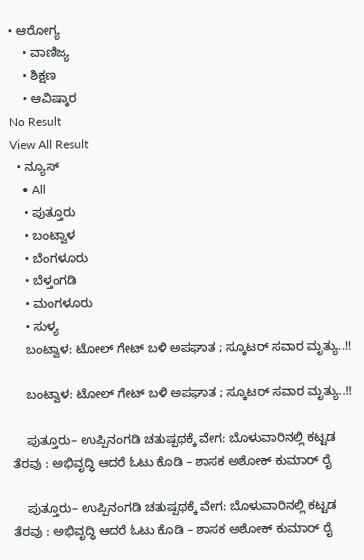• ಆರೋಗ್ಯ
    • ವಾಣಿಜ್ಯ
    • ಶಿಕ್ಷಣ
    • ಆವಿಷ್ಕಾರ
No Result
View All Result
  • ನ್ಯೂಸ್
    • All
    • ಪುತ್ತೂರು
    • ಬಂಟ್ವಾಳ
    • ಬೆಂಗಳೂರು
    • ಬೆಳ್ತಂಗಡಿ
    • ಮಂಗಳೂರು
    • ಸುಳ್ಯ
    ಬಂಟ್ವಾಳ: ಟೋಲ್ ಗೇಟ್ ಬಳಿ ಅಪಘಾತ ; ಸ್ಕೂಟರ್ ಸವಾರ ಮೃತ್ಯು..!!

    ಬಂಟ್ವಾಳ: ಟೋಲ್ ಗೇಟ್ ಬಳಿ ಅಪಘಾತ ; ಸ್ಕೂಟರ್ ಸವಾರ ಮೃತ್ಯು..!!

    ಪುತ್ತೂರು– ಉಪ್ಪಿನಂಗಡಿ ಚತುಷ್ಪಥಕ್ಕೆ ವೇಗ: ಬೊಳುವಾರಿನಲ್ಲಿ ಕಟ್ಟಡ ತೆರವು : ಅಭಿವೃದ್ಧಿ ಆದರೆ ಓಟು ಕೊಡಿ – ಶಾಸಕ ಅಶೋಕ್ ಕುಮಾರ್ ರೈ

    ಪುತ್ತೂರು– ಉಪ್ಪಿನಂಗಡಿ ಚತುಷ್ಪಥಕ್ಕೆ ವೇಗ: ಬೊಳುವಾರಿನಲ್ಲಿ ಕಟ್ಟಡ ತೆರವು : ಅಭಿವೃದ್ಧಿ ಆದರೆ ಓಟು ಕೊಡಿ – ಶಾಸಕ ಅಶೋಕ್ ಕುಮಾರ್ ರೈ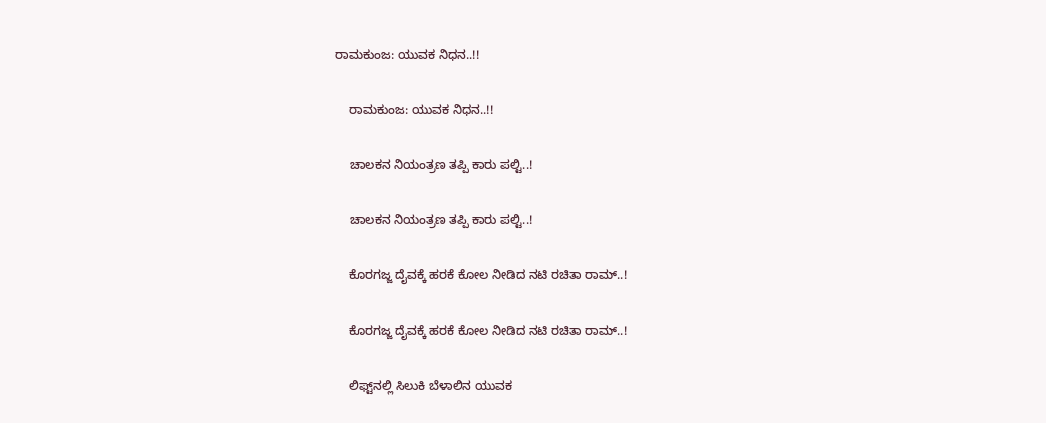ರಾಮಕುಂಜ: ಯುವಕ ನಿಧನ..!!

    ರಾಮಕುಂಜ: ಯುವಕ ನಿಧನ..!!

    ಚಾಲಕನ ನಿಯಂತ್ರಣ ತಪ್ಪಿ ಕಾರು ಪಲ್ಟಿ..!

    ಚಾಲಕನ ನಿಯಂತ್ರಣ ತಪ್ಪಿ ಕಾರು ಪಲ್ಟಿ..!

    ಕೊರಗಜ್ಜ ದೈವಕ್ಕೆ ಹರಕೆ ಕೋಲ ನೀಡಿದ ನಟಿ ರಚಿತಾ ರಾಮ್..!

    ಕೊರಗಜ್ಜ ದೈವಕ್ಕೆ ಹರಕೆ ಕೋಲ ನೀಡಿದ ನಟಿ ರಚಿತಾ ರಾಮ್..!

    ಲಿಫ್ಟ್‌ನಲ್ಲಿ ಸಿಲುಕಿ ಬೆಳಾಲಿನ ಯುವಕ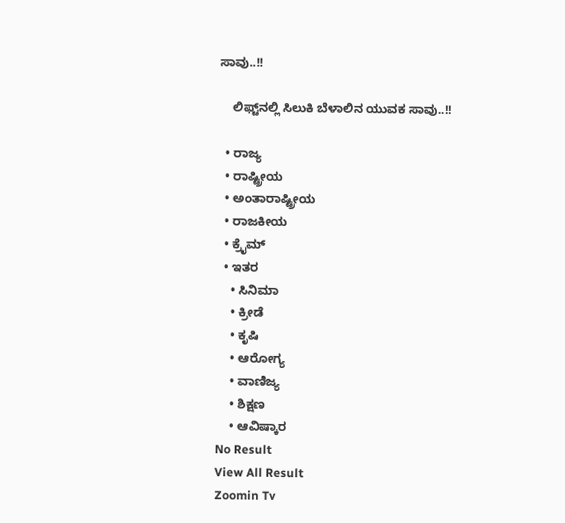ಸಾವು..!!

    ಲಿಫ್ಟ್‌ನಲ್ಲಿ ಸಿಲುಕಿ ಬೆಳಾಲಿನ ಯುವಕ ಸಾವು..!!

  • ರಾಜ್ಯ
  • ರಾಷ್ಟ್ರೀಯ
  • ಅಂತಾರಾಷ್ಟ್ರೀಯ
  • ರಾಜಕೀಯ
  • ಕ್ರೈಮ್
  • ಇತರ
    • ಸಿನಿಮಾ
    • ಕ್ರೀಡೆ
    • ಕೃಷಿ
    • ಆರೋಗ್ಯ
    • ವಾಣಿಜ್ಯ
    • ಶಿಕ್ಷಣ
    • ಆವಿಷ್ಕಾರ
No Result
View All Result
Zoomin Tv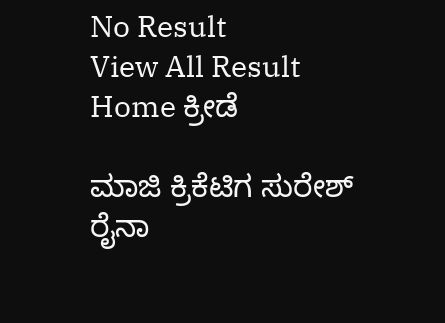No Result
View All Result
Home ಕ್ರೀಡೆ

ಮಾಜಿ ಕ್ರಿಕೆಟಿಗ ಸುರೇಶ್ ರೈನಾ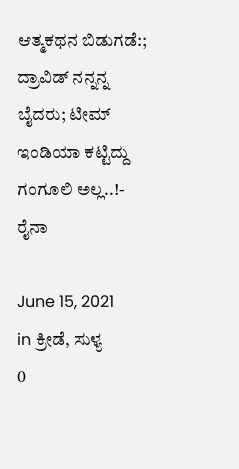ಆತ್ಮಕಥನ ಬಿಡುಗಡೆ:; ದ್ರಾವಿಡ್ ನನ್ನನ್ನ ಬೈದರು; ಟೀಮ್ ಇಂಡಿಯಾ ಕಟ್ಟಿದ್ದು ಗಂಗೂಲಿ ಅಲ್ಲ..!- ರೈನಾ

June 15, 2021
in ಕ್ರೀಡೆ, ಸುಳ್ಯ
0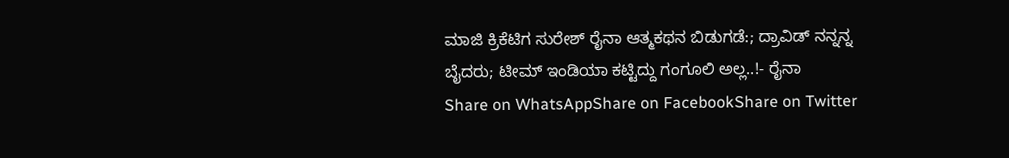ಮಾಜಿ ಕ್ರಿಕೆಟಿಗ ಸುರೇಶ್ ರೈನಾ ಆತ್ಮಕಥನ ಬಿಡುಗಡೆ:; ದ್ರಾವಿಡ್ ನನ್ನನ್ನ ಬೈದರು; ಟೀಮ್ ಇಂಡಿಯಾ ಕಟ್ಟಿದ್ದು ಗಂಗೂಲಿ ಅಲ್ಲ..!- ರೈನಾ
Share on WhatsAppShare on FacebookShare on Twitter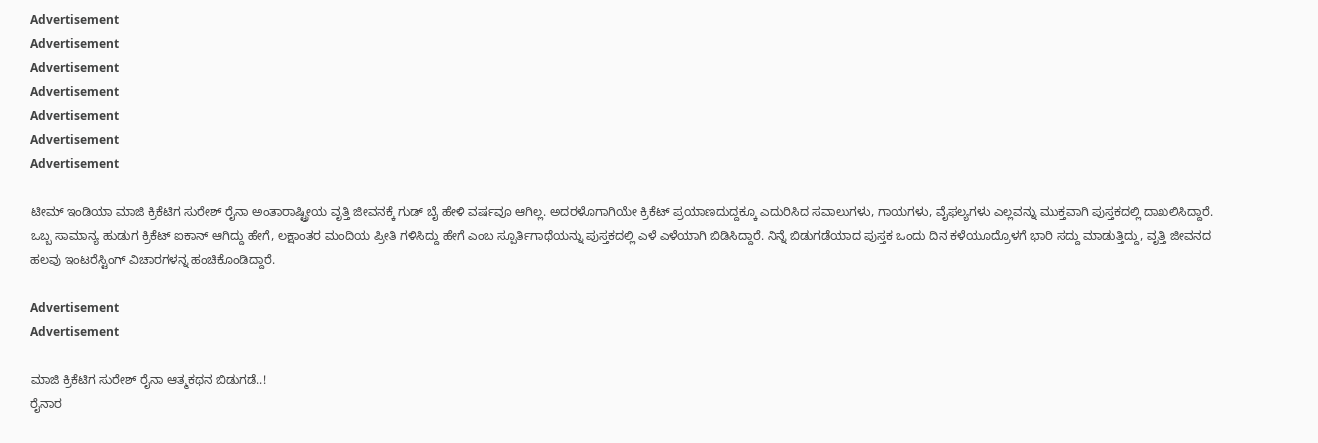Advertisement
Advertisement
Advertisement
Advertisement
Advertisement
Advertisement
Advertisement

ಟೀಮ್ ಇಂಡಿಯಾ ಮಾಜಿ ಕ್ರಿಕೆಟಿಗ ಸುರೇಶ್ ರೈನಾ ಅಂತಾರಾಷ್ಟ್ರೀಯ ವೃತ್ತಿ ಜೀವನಕ್ಕೆ ಗುಡ್ ಬೈ ಹೇಳಿ ವರ್ಷವೂ ಆಗಿಲ್ಲ. ಅದರಳೊಗಾಗಿಯೇ ಕ್ರಿಕೆಟ್‌ ಪ್ರಯಾಣದುದ್ದಕ್ಕೂ ಎದುರಿಸಿದ ಸವಾಲುಗಳು, ಗಾಯಗಳು, ವೈಫಲ್ಯಗಳು ಎಲ್ಲವನ್ನು ಮುಕ್ತವಾಗಿ ಪುಸ್ತಕದಲ್ಲಿ ದಾಖಲಿಸಿದ್ದಾರೆ. ಒಬ್ಬ ಸಾಮಾನ್ಯ ಹುಡುಗ ಕ್ರಿಕೆಟ್‌ ಐಕಾನ್‌ ಆಗಿದ್ದು ಹೇಗೆ, ಲಕ್ಷಾಂತರ ಮಂದಿಯ ಪ್ರೀತಿ ಗಳಿಸಿದ್ದು ಹೇಗೆ ಎಂಬ ಸ್ಪೂರ್ತಿಗಾಥೆಯನ್ನು ಪುಸ್ತಕದಲ್ಲಿ ಎಳೆ ಎಳೆಯಾಗಿ ಬಿಡಿಸಿದ್ದಾರೆ. ನಿನ್ನೆ ಬಿಡುಗಡೆಯಾದ ಪುಸ್ತಕ ಒಂದು ದಿನ ಕಳೆಯೂದ್ರೊಳಗೆ ಭಾರಿ ಸದ್ದು ಮಾಡುತ್ತಿದ್ದು, ವೃತ್ತಿ ಜೀವನದ ಹಲವು ಇಂಟರೆಸ್ಟಿಂಗ್ ವಿಚಾರಗಳನ್ನ ಹಂಚಿಕೊಂಡಿದ್ದಾರೆ.

Advertisement
Advertisement

ಮಾಜಿ ಕ್ರಿಕೆಟಿಗ ಸುರೇಶ್ ರೈನಾ ಆತ್ಮಕಥನ ಬಿಡುಗಡೆ..!
ರೈನಾರ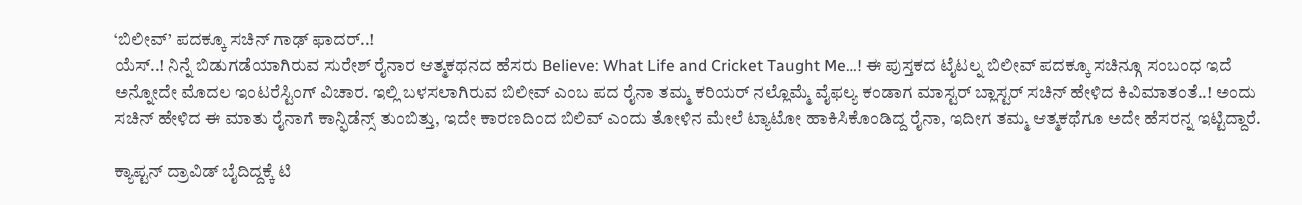‘ಬಿಲೀವ್’ ಪದಕ್ಕೂ ಸಚಿನ್ ಗಾಢ್ ಫಾದರ್..!
ಯೆಸ್..! ನಿನ್ನೆ ಬಿಡುಗಡೆಯಾಗಿರುವ ಸುರೇಶ್ ರೈನಾರ ಆತ್ಮಕಥನದ ಹೆಸರು Believe: What Life and Cricket Taught Me…! ಈ ಪುಸ್ತಕದ ಟೈಟಲ್ನ ಬಿಲೀವ್ ಪದಕ್ಕೂ ಸಚಿನ್ಗೂ ಸಂಬಂಧ ಇದೆ ಅನ್ನೋದೇ ಮೊದಲ ಇಂಟರೆಸ್ಟಿಂಗ್ ವಿಚಾರ. ಇಲ್ಲಿ ಬಳಸಲಾಗಿರುವ ಬಿಲೀವ್ ಎಂಬ ಪದ ರೈನಾ ತಮ್ಮ ಕರಿಯರ್ ನಲ್ಲೊಮ್ಮೆ ವೈಫಲ್ಯ ಕಂಡಾಗ ಮಾಸ್ಟರ್ ಬ್ಲಾಸ್ಟರ್ ಸಚಿನ್ ಹೇಳಿದ ಕಿವಿಮಾತಂತೆ..! ಅಂದು ಸಚಿನ್ ಹೇಳಿದ ಈ ಮಾತು ರೈನಾಗೆ ಕಾನ್ಫಿಡೆನ್ಸ್ ತುಂಬಿತ್ತು, ಇದೇ ಕಾರಣದಿಂದ ಬಿಲಿವ್ ಎಂದು ತೋಳಿನ ಮೇಲೆ ಟ್ಯಾಟೋ ಹಾಕಿಸಿಕೊಂಡಿದ್ದ ರೈನಾ, ಇದೀಗ ತಮ್ಮ ಆತ್ಮಕಥೆಗೂ ಅದೇ ಹೆಸರನ್ನ ಇಟ್ಟಿದ್ದಾರೆ.

ಕ್ಯಾಪ್ಟನ್ ದ್ರಾವಿಡ್ ಬೈದಿದ್ದಕ್ಕೆ ಟಿ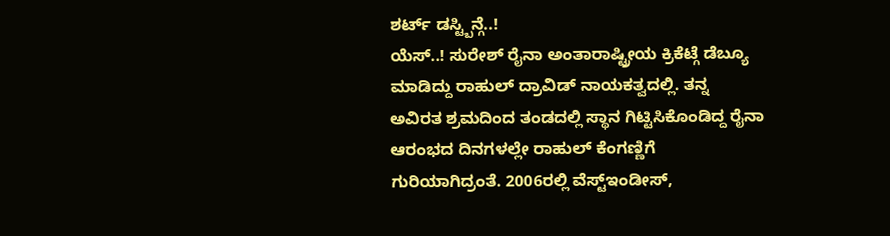ಶರ್ಟ್ ಡಸ್ಟ್ಬಿನ್ಗೆ..!
ಯೆಸ್..! ಸುರೇಶ್ ರೈನಾ ಅಂತಾರಾಷ್ಟ್ರೀಯ ಕ್ರಿಕೆಟ್ಗೆ ಡೆಬ್ಯೂ ಮಾಡಿದ್ದು ರಾಹುಲ್ ದ್ರಾವಿಡ್ ನಾಯಕತ್ವದಲ್ಲಿ. ತನ್ನ ಅವಿರತ ಶ್ರಮದಿಂದ ತಂಡದಲ್ಲಿ ಸ್ಥಾನ ಗಿಟ್ಟಿಸಿಕೊಂಡಿದ್ದ ರೈನಾ ಆರಂಭದ ದಿನಗಳಲ್ಲೇ ರಾಹುಲ್ ಕೆಂಗಣ್ಣಿಗೆ ಗುರಿಯಾಗಿದ್ರಂತೆ. 2006ರಲ್ಲಿ ವೆಸ್ಟ್ಇಂಡೀಸ್,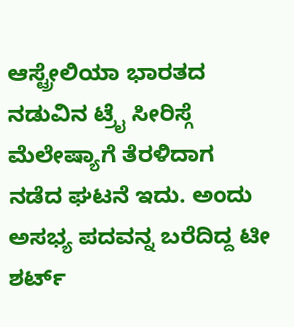ಆಸ್ಟ್ರೇಲಿಯಾ ಭಾರತದ ನಡುವಿನ ಟ್ರೈ ಸೀರಿಸ್ಗೆ ಮೆಲೇಷ್ಯಾಗೆ ತೆರಳಿದಾಗ ನಡೆದ ಘಟನೆ ಇದು. ಅಂದು ಅಸಭ್ಯ ಪದವನ್ನ ಬರೆದಿದ್ದ ಟೀ ಶರ್ಟ್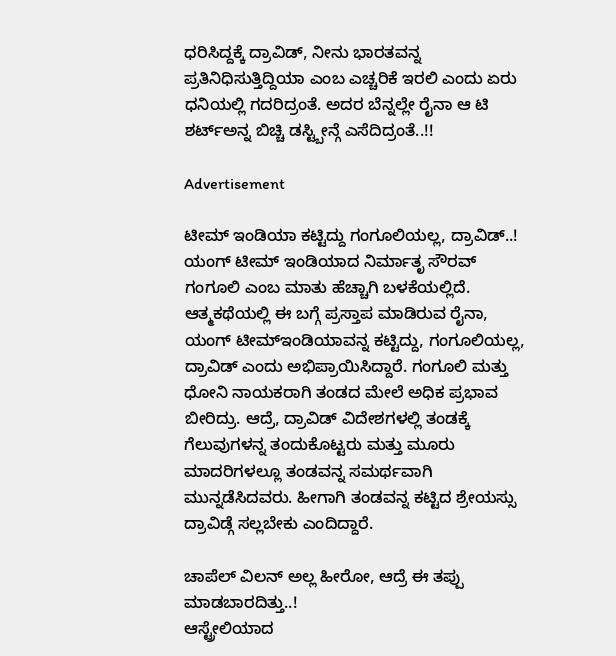ಧರಿಸಿದ್ದಕ್ಕೆ ದ್ರಾವಿಡ್, ನೀನು ಭಾರತವನ್ನ ಪ್ರತಿನಿಧಿಸುತ್ತಿದ್ದಿಯಾ ಎಂಬ ಎಚ್ಚರಿಕೆ ಇರಲಿ ಎಂದು ಏರು ಧನಿಯಲ್ಲಿ ಗದರಿದ್ರಂತೆ. ಅದರ ಬೆನ್ನಲ್ಲೇ ರೈನಾ ಆ ಟಿ ಶರ್ಟ್ಅನ್ನ ಬಿಚ್ಚಿ ಡಸ್ಟ್ಬೀನ್ಗೆ ಎಸೆದಿದ್ರಂತೆ..!!

Advertisement

ಟೀಮ್ ಇಂಡಿಯಾ ಕಟ್ಟಿದ್ದು ಗಂಗೂಲಿಯಲ್ಲ, ದ್ರಾವಿಡ್..!
ಯಂಗ್ ಟೀಮ್ ಇಂಡಿಯಾದ ನಿರ್ಮಾತೃ ಸೌರವ್ ಗಂಗೂಲಿ ಎಂಬ ಮಾತು ಹೆಚ್ಚಾಗಿ ಬಳಕೆಯಲ್ಲಿದೆ. ಆತ್ಮಕಥೆಯಲ್ಲಿ ಈ ಬಗ್ಗೆ ಪ್ರಸ್ತಾಪ ಮಾಡಿರುವ ರೈನಾ, ಯಂಗ್ ಟೀಮ್ಇಂಡಿಯಾವನ್ನ ಕಟ್ಟಿದ್ದು, ಗಂಗೂಲಿಯಲ್ಲ, ದ್ರಾವಿಡ್ ಎಂದು ಅಭಿಪ್ರಾಯಿಸಿದ್ದಾರೆ. ಗಂಗೂಲಿ ಮತ್ತು ಧೋನಿ ನಾಯಕರಾಗಿ ತಂಡದ ಮೇಲೆ ಅಧಿಕ ಪ್ರಭಾವ ಬೀರಿದ್ರು. ಆದ್ರೆ, ದ್ರಾವಿಡ್ ವಿದೇಶಗಳಲ್ಲಿ ತಂಡಕ್ಕೆ ಗೆಲುವುಗಳನ್ನ ತಂದುಕೊಟ್ಟರು ಮತ್ತು ಮೂರು ಮಾದರಿಗಳಲ್ಲೂ ತಂಡವನ್ನ ಸಮರ್ಥವಾಗಿ ಮುನ್ನಡೆಸಿದವರು. ಹೀಗಾಗಿ ತಂಡವನ್ನ ಕಟ್ಟಿದ ಶ್ರೇಯಸ್ಸು ದ್ರಾವಿಡ್ಗೆ ಸಲ್ಲಬೇಕು ಎಂದಿದ್ದಾರೆ.

ಚಾಪೆಲ್ ವಿಲನ್ ಅಲ್ಲ ಹೀರೋ, ಆದ್ರೆ ಈ ತಪ್ಪು ಮಾಡಬಾರದಿತ್ತು..!
ಆಸ್ಟ್ರೇಲಿಯಾದ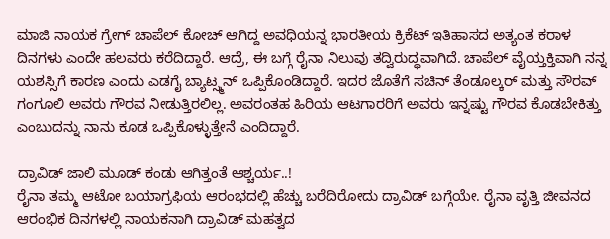ಮಾಜಿ ನಾಯಕ ಗ್ರೇಗ್ ಚಾಪೆಲ್ ಕೋಚ್ ಆಗಿದ್ದ ಅವಧಿಯನ್ನ ಭಾರತೀಯ ಕ್ರಿಕೆಟ್ ಇತಿಹಾಸದ ಅತ್ಯಂತ ಕರಾಳ ದಿನಗಳು ಎಂದೇ ಹಲವರು ಕರೆದಿದ್ದಾರೆ. ಆದ್ರೆ, ಈ ಬಗ್ಗೆ ರೈನಾ ನಿಲುವು ತದ್ವಿರುದ್ಧವಾಗಿದೆ. ಚಾಪೆಲ್ ವೈಯ್ತಕ್ತಿವಾಗಿ ನನ್ನ ಯಶಸ್ಸಿಗೆ ಕಾರಣ ಎಂದು ಎಡಗೈ ಬ್ಯಾಟ್ಸ್ಮನ್ ಒಪ್ಪಿಕೊಂಡಿದ್ದಾರೆ. ಇದರ ಜೊತೆಗೆ ಸಚಿನ್ ತೆಂಡೂಲ್ಕರ್ ಮತ್ತು ಸೌರವ್ ಗಂಗೂಲಿ ಅವರು ಗೌರವ ನೀಡುತ್ತಿರಲಿಲ್ಲ. ಅವರಂತಹ ಹಿರಿಯ ಆಟಗಾರರಿಗೆ ಅವರು ಇನ್ನಷ್ಟು ಗೌರವ ಕೊಡಬೇಕಿತ್ತು ಎಂಬುದನ್ನು ನಾನು ಕೂಡ ಒಪ್ಪಿಕೊಳ್ಳುತ್ತೇನೆ ಎಂದಿದ್ದಾರೆ.

ದ್ರಾವಿಡ್ ಜಾಲಿ ಮೂಡ್ ಕಂಡು ಆಗಿತ್ತಂತೆ ಆಶ್ಚರ್ಯ..!
ರೈನಾ ತಮ್ಮ ಆಟೋ ಬಯಾಗ್ರಫಿಯ ಆರಂಭದಲ್ಲಿ ಹೆಚ್ಚು ಬರೆದಿರೋದು ದ್ರಾವಿಡ್ ಬಗ್ಗೆಯೇ. ರೈನಾ ವೃತ್ತಿ ಜೀವನದ ಆರಂಭಿಕ ದಿನಗಳಲ್ಲಿ ನಾಯಕನಾಗಿ ದ್ರಾವಿಡ್ ಮಹತ್ವದ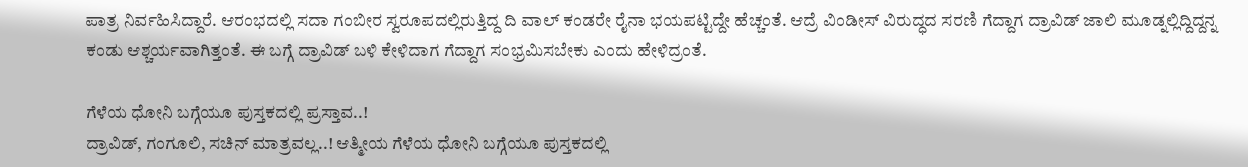ಪಾತ್ರ ನಿರ್ವಹಿಸಿದ್ದಾರೆ. ಆರಂಭದಲ್ಲಿ ಸದಾ ಗಂಬೀರ ಸ್ವರೂಪದಲ್ಲಿರುತ್ತಿದ್ದ ದಿ ವಾಲ್ ಕಂಡರೇ ರೈನಾ ಭಯಪಟ್ಟಿದ್ದೇ ಹೆಚ್ಚಂತೆ. ಆದ್ರೆ ವಿಂಡೀಸ್ ವಿರುದ್ಧದ ಸರಣಿ ಗೆದ್ದಾಗ ದ್ರಾವಿಡ್ ಜಾಲಿ ಮೂಡ್ನಲ್ಲಿದ್ದಿದ್ದನ್ನ ಕಂಡು ಆಶ್ಚರ್ಯವಾಗಿತ್ತಂತೆ. ಈ ಬಗ್ಗೆ ದ್ರಾವಿಡ್ ಬಳಿ ಕೇಳಿದಾಗ ಗೆದ್ದಾಗ ಸಂಭ್ರಮಿಸಬೇಕು ಎಂದು ಹೇಳಿದ್ರಂತೆ.

ಗೆಳೆಯ ಧೋನಿ ಬಗ್ಗೆಯೂ ಪುಸ್ತಕದಲ್ಲಿ ಪ್ರಸ್ತಾವ..!
ದ್ರಾವಿಡ್, ಗಂಗೂಲಿ, ಸಚಿನ್ ಮಾತ್ರವಲ್ಲ..! ಆತ್ಮೀಯ ಗೆಳೆಯ ಧೋನಿ ಬಗ್ಗೆಯೂ ಪುಸ್ತಕದಲ್ಲಿ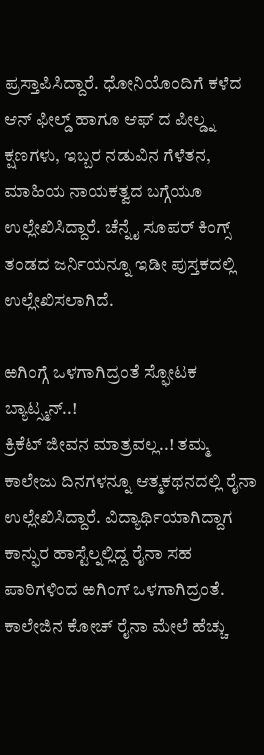ಪ್ರಸ್ತಾಪಿಸಿದ್ದಾರೆ. ಧೋನಿಯೊಂದಿಗೆ ಕಳೆದ ಆನ್ ಫೀಲ್ಡ್ ಹಾಗೂ ಆಫ್ ದ ಪೀಲ್ಡ್ನ ಕ್ಷಣಗಳು, ಇಬ್ಬರ ನಡುವಿನ ಗೆಳೆತನ, ಮಾಹಿಯ ನಾಯಕತ್ವದ ಬಗ್ಗೆಯೂ ಉಲ್ಲೇಖಿಸಿದ್ದಾರೆ. ಚೆನ್ನೈ ಸೂಪರ್ ಕಿಂಗ್ಸ್ ತಂಡದ ಜರ್ನಿಯನ್ನೂ ಇಡೀ ಪುಸ್ತಕದಲ್ಲಿ ಉಲ್ಲೇಖಿಸಲಾಗಿದೆ.

ಱಗಿಂಗ್ಗೆ ಒಳಗಾಗಿದ್ರಂತೆ ಸ್ಫೋಟಕ ಬ್ಯಾಟ್ಸ್ಮನ್..!
ಕ್ರಿಕೆಟ್ ಜೀವನ ಮಾತ್ರವಲ್ಲ..! ತಮ್ಮ ಕಾಲೇಜು ದಿನಗಳನ್ನೂ ಆತ್ಮಕಥನದಲ್ಲಿ ರೈನಾ ಉಲ್ಲೇಖಿಸಿದ್ದಾರೆ. ವಿದ್ಯಾರ್ಥಿಯಾಗಿದ್ದಾಗ ಕಾನ್ಫುರ ಹಾಸ್ಟೆಲ್ನಲ್ಲಿದ್ದ ರೈನಾ ಸಹ ಪಾಠಿಗಳಿಂದ ಱಗಿಂಗ್ ಒಳಗಾಗಿದ್ರಂತೆ. ಕಾಲೇಜಿನ ಕೋಚ್ ರೈನಾ ಮೇಲೆ ಹೆಚ್ಚು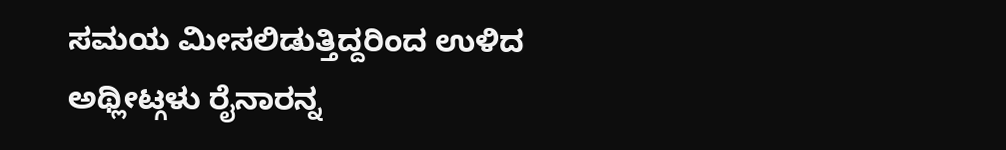ಸಮಯ ಮೀಸಲಿಡುತ್ತಿದ್ದರಿಂದ ಉಳಿದ ಅಥ್ಲೀಟ್ಗಳು ರೈನಾರನ್ನ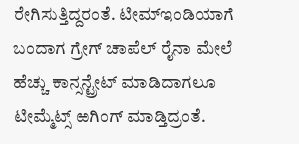ರೇಗಿಸುತ್ತಿದ್ದರಂತೆ. ಟೀಮ್ಇಂಡಿಯಾಗೆ ಬಂದಾಗ ಗ್ರೇಗ್ ಚಾಪೆಲ್ ರೈನಾ ಮೇಲೆ ಹೆಚ್ಚು ಕಾನ್ಸನ್ಟ್ರೇಟ್ ಮಾಡಿದಾಗಲೂ ಟೀಮ್ಮೆಟ್ಸ್ ಱಗಿಂಗ್ ಮಾಡ್ತಿದ್ರಂತೆ.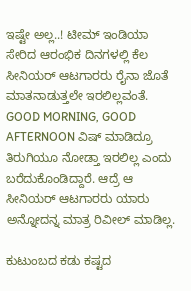ಇಷ್ಟೇ ಅಲ್ಲ..! ಟೀಮ್ ಇಂಡಿಯಾ ಸೇರಿದ ಆರಂಭಿಕ ದಿನಗಳಲ್ಲಿ ಕೆಲ ಸೀನಿಯರ್ ಆಟಗಾರರು ರೈನಾ ಜೊತೆ ಮಾತನಾಡುತ್ತಲೇ ಇರಲಿಲ್ಲವಂತೆ. GOOD MORNING, GOOD AFTERNOON ವಿಷ್ ಮಾಡಿದ್ರೂ ತಿರುಗಿಯೂ ನೋಡ್ತಾ ಇರಲಿಲ್ಲ ಎಂದು ಬರೆದುಕೊಂಡಿದ್ದಾರೆ. ಆದ್ರೆ ಆ ಸೀನಿಯರ್ ಆಟಗಾರರು ಯಾರು ಅನ್ನೋದನ್ನ ಮಾತ್ರ ರಿವೀಲ್ ಮಾಡಿಲ್ಲ.

ಕುಟುಂಬದ ಕಡು ಕಷ್ಟದ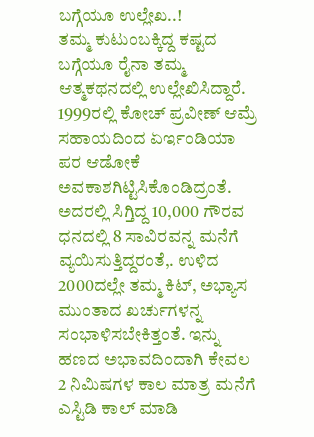ಬಗ್ಗೆಯೂ ಉಲ್ಲೇಖ..!
ತಮ್ಮ ಕುಟುಂಬಕ್ಕಿದ್ದ ಕಷ್ಟದ ಬಗ್ಗೆಯೂ ರೈನಾ ತಮ್ಮ ಆತ್ಮಕಥನದಲ್ಲಿ ಉಲ್ಲೇಖಿಸಿದ್ದಾರೆ. 1999ರಲ್ಲಿ ಕೋಚ್ ಪ್ರವೀಣ್ ಆಮ್ರೆ ಸಹಾಯದಿಂದ ಏರ್ಇಂಡಿಯಾ ಪರ ಆಡೋಕೆ ಅವಕಾಶಗಿಟ್ಟಿಸಿಕೊಂಡಿದ್ರಂತೆ. ಅದರಲ್ಲಿ ಸಿಗ್ತಿದ್ದ 10,000 ಗೌರವ ಧನದಲ್ಲಿ 8 ಸಾವಿರವನ್ನ ಮನೆಗೆ ವ್ಯಯಿಸುತ್ತಿದ್ದರಂತೆ,. ಉಳಿದ 2000ದಲ್ಲೇ ತಮ್ಮ ಕಿಟ್, ಅಭ್ಯಾಸ ಮುಂತಾದ ಖರ್ಚುಗಳನ್ನ ಸಂಭಾಳಿಸಬೇಕಿತ್ತಂತೆ. ಇನ್ನು ಹಣದ ಅಭಾವದಿಂದಾಗಿ ಕೇವಲ 2 ನಿಮಿಷಗಳ ಕಾಲ ಮಾತ್ರ ಮನೆಗೆ ಎಸ್ಟಿಡಿ ಕಾಲ್ ಮಾಡಿ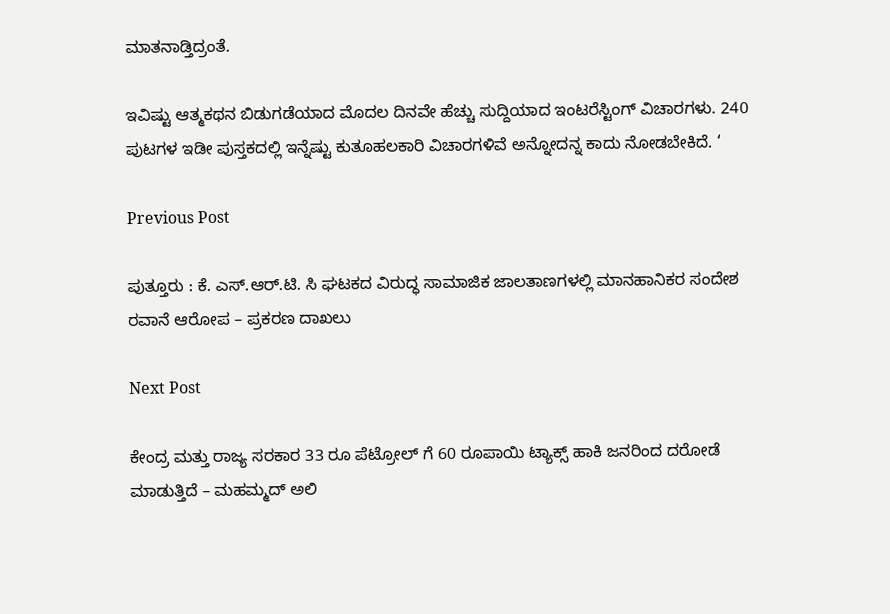ಮಾತನಾಡ್ತಿದ್ರಂತೆ.

ಇವಿಷ್ಟು ಆತ್ಮಕಥನ ಬಿಡುಗಡೆಯಾದ ಮೊದಲ ದಿನವೇ ಹೆಚ್ಚು ಸುದ್ದಿಯಾದ ಇಂಟರೆಸ್ಟಿಂಗ್ ವಿಚಾರಗಳು. 240 ಪುಟಗಳ ಇಡೀ ಪುಸ್ತಕದಲ್ಲಿ ಇನ್ನೆಷ್ಟು ಕುತೂಹಲಕಾರಿ ವಿಚಾರಗಳಿವೆ ಅನ್ನೋದನ್ನ ಕಾದು ನೋಡಬೇಕಿದೆ. ‘

Previous Post

ಪುತ್ತೂರು : ಕೆ. ಎಸ್.ಆರ್.ಟಿ. ಸಿ ಘಟಕದ ವಿರುದ್ಧ ಸಾಮಾಜಿಕ ಜಾಲತಾಣಗಳಲ್ಲಿ ಮಾನಹಾನಿಕರ ಸಂದೇಶ ರವಾನೆ ಆರೋಪ – ಪ್ರಕರಣ ದಾಖಲು

Next Post

ಕೇಂದ್ರ ಮತ್ತು ರಾಜ್ಯ ಸರಕಾರ 33 ರೂ ಪೆಟ್ರೋಲ್ ಗೆ 60 ರೂಪಾಯಿ ಟ್ಯಾಕ್ಸ್ ಹಾಕಿ ಜನರಿಂದ ದರೋಡೆ ಮಾಡುತ್ತಿದೆ – ಮಹಮ್ಮದ್ ಅಲಿ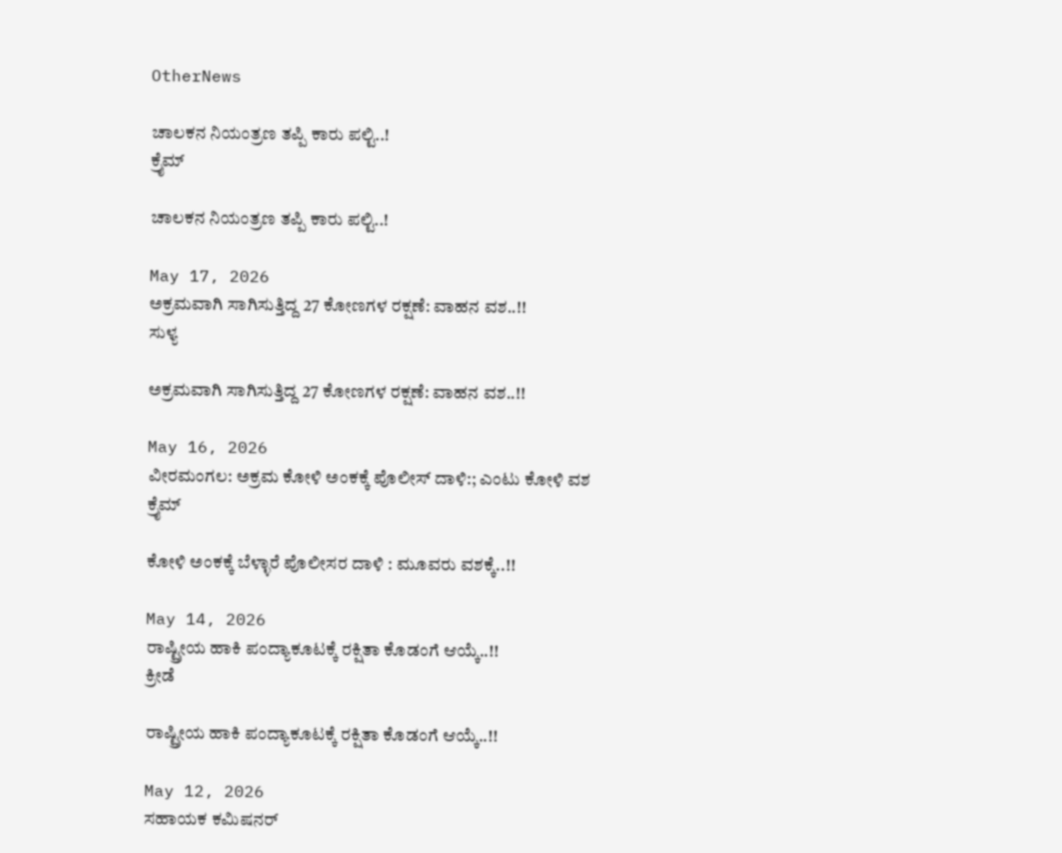OtherNews

ಚಾಲಕನ ನಿಯಂತ್ರಣ ತಪ್ಪಿ ಕಾರು ಪಲ್ಟಿ..!
ಕ್ರೈಮ್

ಚಾಲಕನ ನಿಯಂತ್ರಣ ತಪ್ಪಿ ಕಾರು ಪಲ್ಟಿ..!

May 17, 2026
ಅಕ್ರಮವಾಗಿ ಸಾಗಿಸುತ್ತಿದ್ದ 27 ಕೋಣಗಳ ರಕ್ಷಣೆ: ವಾಹನ ವಶ..!!
ಸುಳ್ಯ

ಅಕ್ರಮವಾಗಿ ಸಾಗಿಸುತ್ತಿದ್ದ 27 ಕೋಣಗಳ ರಕ್ಷಣೆ: ವಾಹನ ವಶ..!!

May 16, 2026
ವೀರಮಂಗಲ: ಅಕ್ರಮ ಕೋಳಿ ಅಂಕಕ್ಕೆ ಪೊಲೀಸ್ ದಾಳಿ:; ಎಂಟು ಕೋಳಿ ವಶ
ಕ್ರೈಮ್

ಕೋಳಿ ಅಂಕಕ್ಕೆ ಬೆಳ್ಳಾರೆ ಪೊಲೀಸರ ದಾಳಿ : ಮೂವರು ವಶಕ್ಕೆ..!!

May 14, 2026
ರಾಷ್ಟ್ರೀಯ ಹಾಕಿ ಪಂದ್ಯಾಕೂಟಕ್ಕೆ ರಕ್ಷಿತಾ ಕೊಡಂಗೆ ಆಯ್ಕೆ..!!
ಕ್ರೀಡೆ

ರಾಷ್ಟ್ರೀಯ ಹಾಕಿ ಪಂದ್ಯಾಕೂಟಕ್ಕೆ ರಕ್ಷಿತಾ ಕೊಡಂಗೆ ಆಯ್ಕೆ..!!

May 12, 2026
ಸಹಾಯಕ ಕಮಿಷನರ್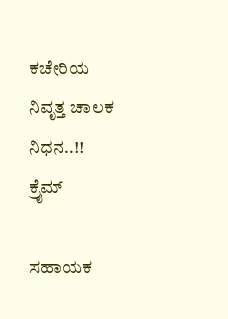ಕಚೇರಿಯ ನಿವೃತ್ತ ಚಾಲಕ ನಿಧನ..!!
ಕ್ರೈಮ್

ಸಹಾಯಕ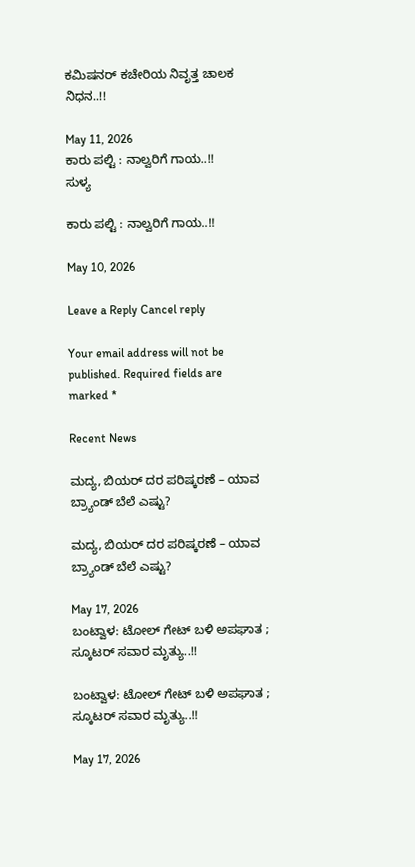ಕಮಿಷನರ್ ಕಚೇರಿಯ ನಿವೃತ್ತ ಚಾಲಕ ನಿಧನ..!!

May 11, 2026
ಕಾರು ಪಲ್ಟಿ : ನಾಲ್ವರಿಗೆ ಗಾಯ..!!
ಸುಳ್ಯ

ಕಾರು ಪಲ್ಟಿ : ನಾಲ್ವರಿಗೆ ಗಾಯ..!!

May 10, 2026

Leave a Reply Cancel reply

Your email address will not be published. Required fields are marked *

Recent News

ಮದ್ಯ, ಬಿಯರ್‌ ದರ ಪರಿಷ್ಕರಣೆ – ಯಾವ ಬ್ರ್ಯಾಂಡ್‌ ಬೆಲೆ ಎಷ್ಟು?

ಮದ್ಯ, ಬಿಯರ್‌ ದರ ಪರಿಷ್ಕರಣೆ – ಯಾವ ಬ್ರ್ಯಾಂಡ್‌ ಬೆಲೆ ಎಷ್ಟು?

May 17, 2026
ಬಂಟ್ವಾಳ: ಟೋಲ್ ಗೇಟ್ ಬಳಿ ಅಪಘಾತ ; ಸ್ಕೂಟರ್ ಸವಾರ ಮೃತ್ಯು..!!

ಬಂಟ್ವಾಳ: ಟೋಲ್ ಗೇಟ್ ಬಳಿ ಅಪಘಾತ ; ಸ್ಕೂಟರ್ ಸವಾರ ಮೃತ್ಯು..!!

May 17, 2026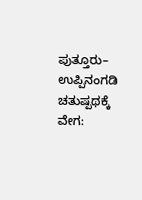ಪುತ್ತೂರು– ಉಪ್ಪಿನಂಗಡಿ ಚತುಷ್ಪಥಕ್ಕೆ ವೇಗ: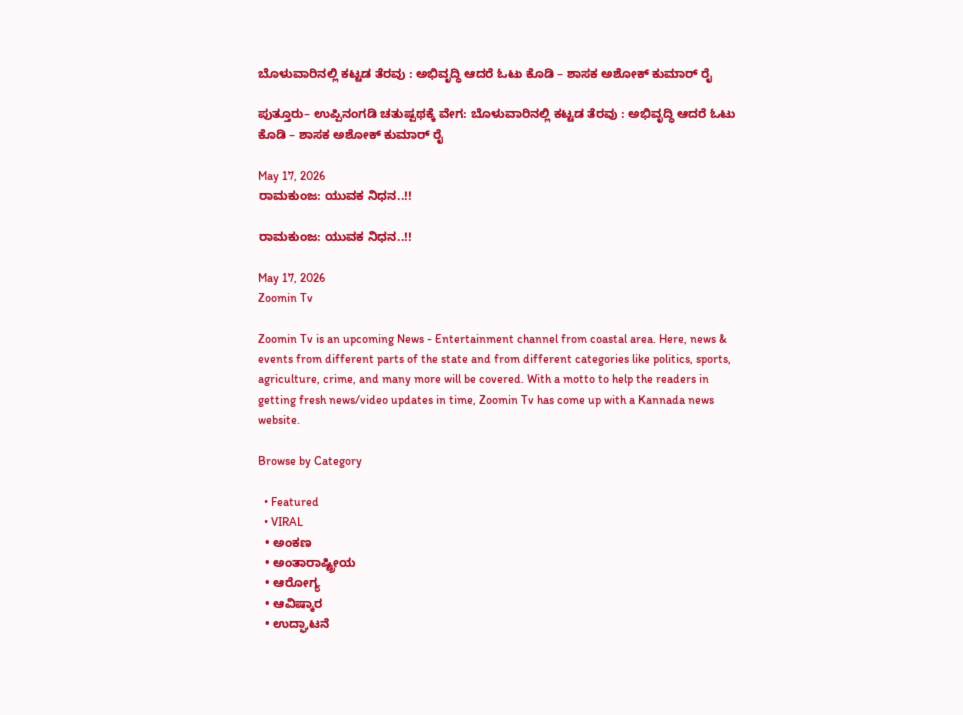ಬೊಳುವಾರಿನಲ್ಲಿ ಕಟ್ಟಡ ತೆರವು : ಅಭಿವೃದ್ಧಿ ಆದರೆ ಓಟು ಕೊಡಿ – ಶಾಸಕ ಅಶೋಕ್ ಕುಮಾರ್ ರೈ

ಪುತ್ತೂರು– ಉಪ್ಪಿನಂಗಡಿ ಚತುಷ್ಪಥಕ್ಕೆ ವೇಗ: ಬೊಳುವಾರಿನಲ್ಲಿ ಕಟ್ಟಡ ತೆರವು : ಅಭಿವೃದ್ಧಿ ಆದರೆ ಓಟು ಕೊಡಿ – ಶಾಸಕ ಅಶೋಕ್ ಕುಮಾರ್ ರೈ

May 17, 2026
ರಾಮಕುಂಜ: ಯುವಕ ನಿಧನ..!!

ರಾಮಕುಂಜ: ಯುವಕ ನಿಧನ..!!

May 17, 2026
Zoomin Tv

Zoomin Tv is an upcoming News - Entertainment channel from coastal area. Here, news & events from different parts of the state and from different categories like politics, sports, agriculture, crime, and many more will be covered. With a motto to help the readers in getting fresh news/video updates in time, Zoomin Tv has come up with a Kannada news website.

Browse by Category

  • Featured
  • VIRAL
  • ಅಂಕಣ
  • ಅಂತಾರಾಷ್ಟ್ರೀಯ
  • ಆರೋಗ್ಯ
  • ಆವಿಷ್ಕಾರ
  • ಉದ್ಘಾಟನೆ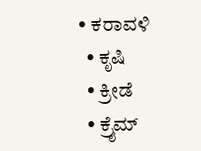• ಕರಾವಳಿ
  • ಕೃಷಿ
  • ಕ್ರೀಡೆ
  • ಕ್ರೈಮ್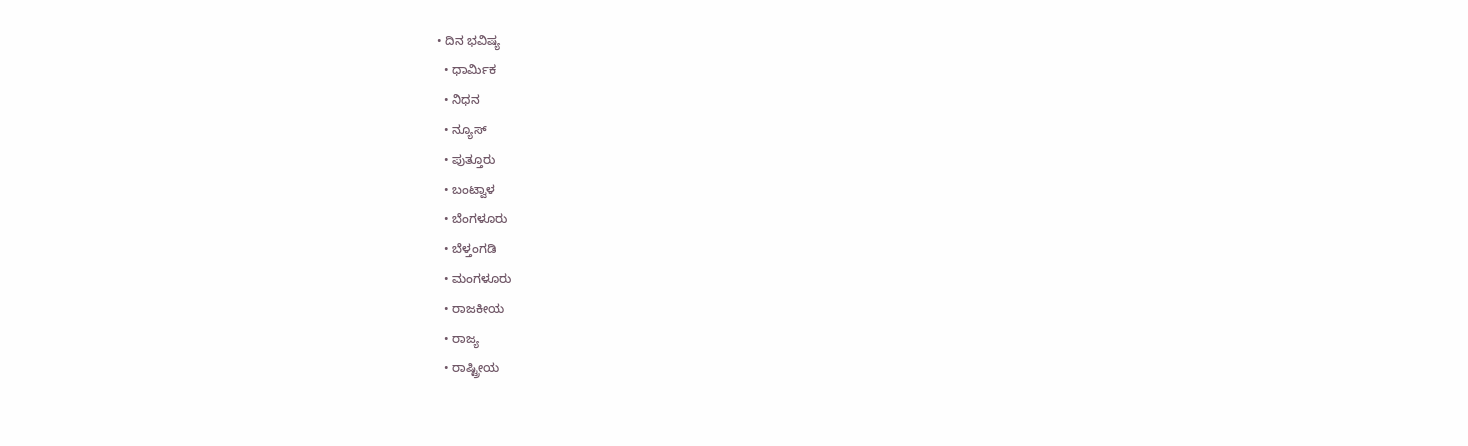• ದಿನ ಭವಿಷ್ಯ
  • ಧಾರ್ಮಿಕ
  • ನಿಧನ
  • ನ್ಯೂಸ್
  • ಪುತ್ತೂರು
  • ಬಂಟ್ವಾಳ
  • ಬೆಂಗಳೂರು
  • ಬೆಳ್ತಂಗಡಿ
  • ಮಂಗಳೂರು
  • ರಾಜಕೀಯ
  • ರಾಜ್ಯ
  • ರಾಷ್ಟ್ರೀಯ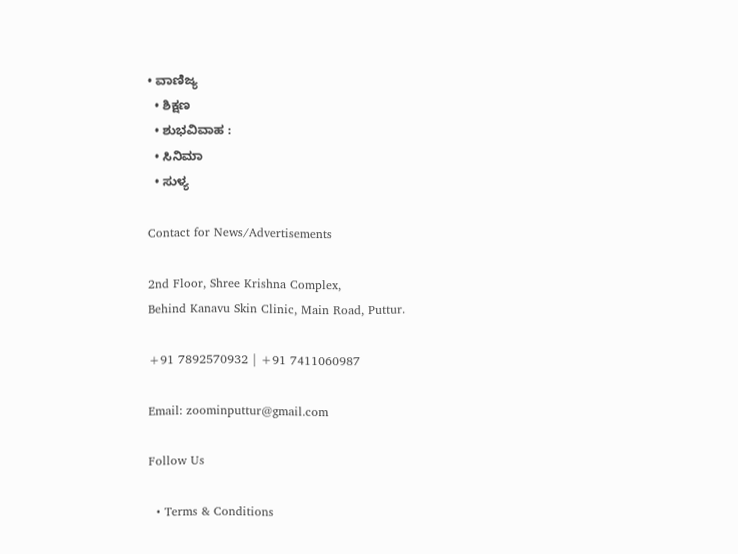• ವಾಣಿಜ್ಯ
  • ಶಿಕ್ಷಣ
  • ಶುಭವಿವಾಹ :
  • ಸಿನಿಮಾ
  • ಸುಳ್ಯ

Contact for News/Advertisements

2nd Floor, Shree Krishna Complex,
Behind Kanavu Skin Clinic, Main Road, Puttur.

+91 7892570932 | +91 7411060987

Email: zoominputtur@gmail.com

Follow Us

  • Terms & Conditions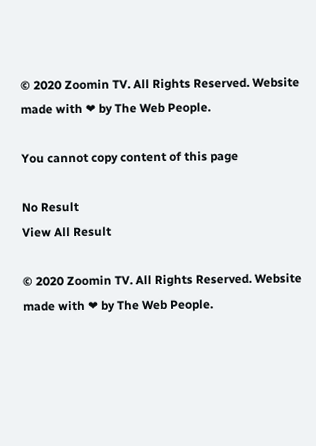© 2020 Zoomin TV. All Rights Reserved. Website made with ❤ by The Web People.

You cannot copy content of this page

No Result
View All Result

© 2020 Zoomin TV. All Rights Reserved. Website made with ❤ by The Web People.